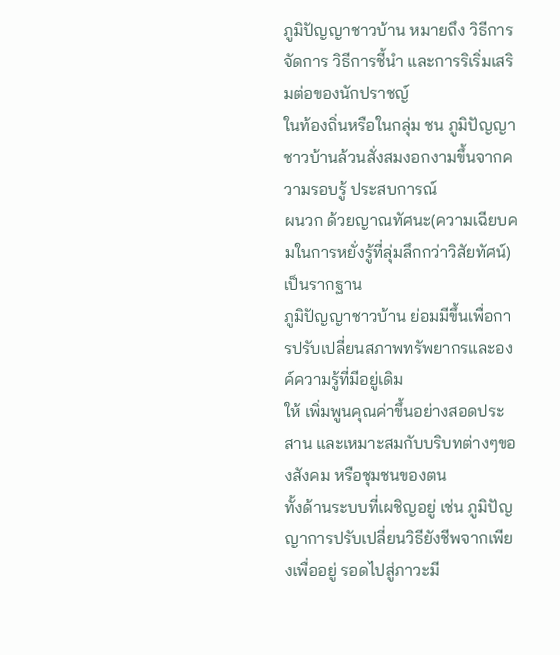ภูมิปัญญาชาวบ้าน หมายถึง วิธีการจัดการ วิธีการชี้นำ และการริเริ่มเสริมต่อของนักปราชญ์
ในท้องถิ่นหรือในกลุ่ม ชน ภูมิปัญญาชาวบ้านล้วนสั่งสมงอกงามขึ้นจากความรอบรู้ ประสบการณ์
ผนวก ด้วยญาณทัศนะ(ความเฉียบคมในการหยั่งรู้ที่ลุ่มลึกกว่าวิสัยทัศน์) เป็นรากฐาน
ภูมิปัญญาชาวบ้าน ย่อมมีขึ้นเพื่อการปรับเปลี่ยนสภาพทรัพยากรและองค์ความรู้ที่มีอยู่เดิม
ให้ เพิ่มพูนคุณค่าขึ้นอย่างสอดประสาน และเหมาะสมกับบริบทต่างๆของสังคม หรือชุมชนของตน
ทั้งด้านระบบที่เผชิญอยู่ เช่น ภูมิปัญญาการปรับเปลี่ยนวิธียังชีพจากเพียงเพื่ออยู่ รอดไปสู่ภาวะมี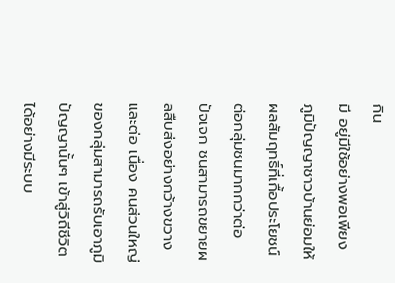กิน
มี อยู่มีใช้อย่างพอเพียง ภูมิปัญญาชาวบ้านย่อมให้ผลสัมฤทธิ์ที่เกื้อประโยชน์ต่อกลุ่มชนมากกว่าต่อ
ปัจเจก ชนสามารถขยายผลสืบส่งอย่างกว้างขวางและต่อ เนื่อง คนส่วนใหญ่ของกลุ่มสามารถรับเอาภูมิ
ปัญญานั้นๆ เข้าสู่วิถีชีวิตได้อย่างมีระบบ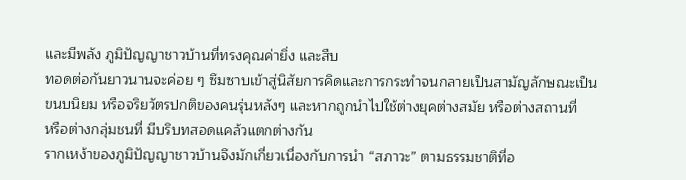และมีพลัง ภูมิปัญญาชาวบ้านที่ทรงคุณค่ายิ่ง และสืบ
ทอดต่อกันยาวนานจะค่อย ๆ ซึมซาบเข้าสู่นิสัยการคิดและการกระทำจนกลายเป็นสามัญลักษณะเป็น
ขนบนิยม หรือจริยวัตรปกติของคนรุ่นหลังๆ และหากถูกนำไปใช้ต่างยุคต่างสมัย หรือต่างสถานที่
หรือต่างกลุ่มชนที่ มีบริบทสอดแคล้วแตกต่างกัน
รากเหง้าของภูมิปัญญาชาวบ้านจึงมักเกี่ยวเนื่องกับการนำ “สภาวะ” ตามธรรมชาติที่อ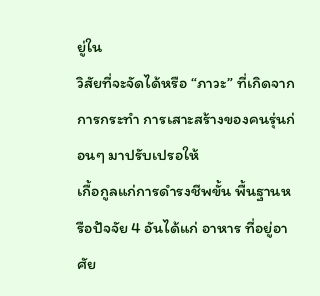ยู่ใน
วิสัยที่จะจัดได้หรือ “ภาวะ” ที่เกิดจาก การกระทำ การเสาะสร้างของคนรุ่นก่อนๆ มาปรับเปรอให้
เกื้อกูลแก่การดำรงชีพขั้น พื้นฐานหรือปัจจัย 4 อันได้แก่ อาหาร ที่อยู่อาศัย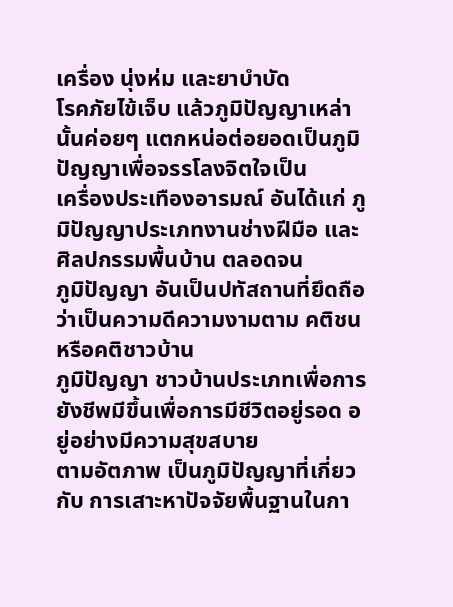เครื่อง นุ่งห่ม และยาบำบัด
โรคภัยไข้เจ็บ แล้วภูมิปัญญาเหล่านั้นค่อยๆ แตกหน่อต่อยอดเป็นภูมิปัญญาเพื่อจรรโลงจิตใจเป็น
เครื่องประเทืองอารมณ์ อันได้แก่ ภูมิปัญญาประเภทงานช่างฝีมือ และศิลปกรรมพื้นบ้าน ตลอดจน
ภูมิปัญญา อันเป็นปทัสถานที่ยึดถือว่าเป็นความดีความงามตาม คติชน หรือคติชาวบ้าน
ภูมิปัญญา ชาวบ้านประเภทเพื่อการยังชีพมีขึ้นเพื่อการมีชีวิตอยู่รอด อยู่อย่างมีความสุขสบาย
ตามอัตภาพ เป็นภูมิปัญญาที่เกี่ยวกับ การเสาะหาปัจจัยพื้นฐานในกา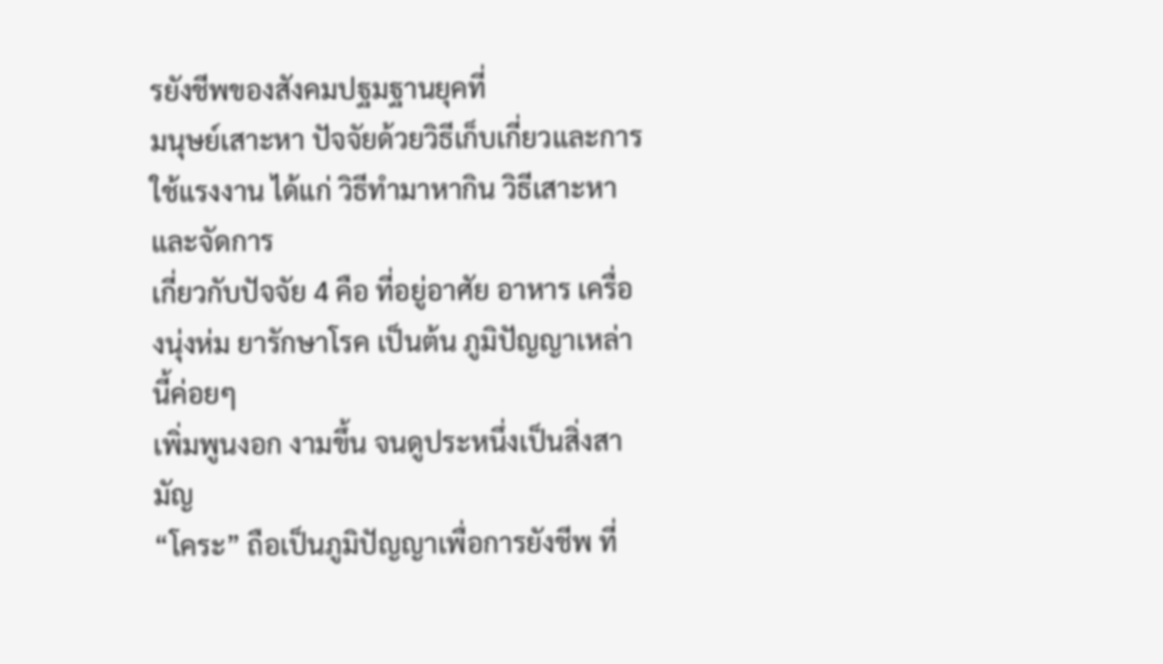รยังชีพของสังคมปฐมฐานยุคที่
มนุษย์เสาะหา ปัจจัยด้วยวิธีเก็บเกี่ยวและการใช้แรงงาน ได้แก่ วิธีทำมาหากิน วิธีเสาะหาและจัดการ
เกี่ยวกับปัจจัย 4 คือ ที่อยู่อาศัย อาหาร เครื่องนุ่งห่ม ยารักษาโรค เป็นต้น ภูมิปัญญาเหล่านี้ค่อยๆ
เพิ่มพูนงอก งามขึ้น จนดูประหนึ่งเป็นสิ่งสามัญ
“โคระ” ถือเป็นภูมิปัญญาเพื่อการยังชีพ ที่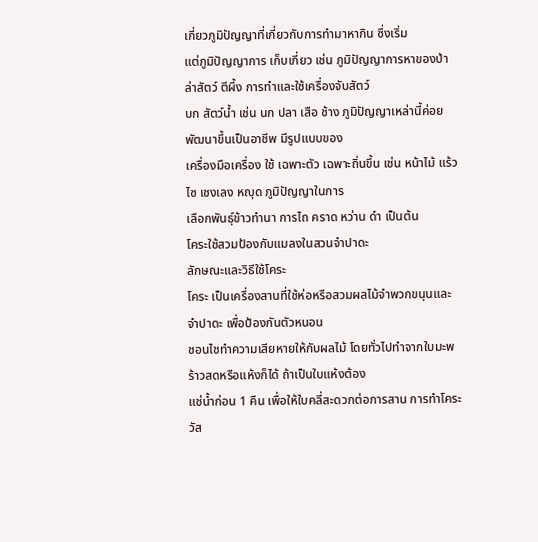เกี่ยวภูมิปัญญาที่เกี่ยวกับการทำมาหากิน ซึ่งเริ่ม
แต่ภูมิปัญญาการ เก็บเกี่ยว เช่น ภูมิปัญญาการหาของป่า ล่าสัตว์ ตีผึ้ง การทำและใช้เครื่องจับสัตว์
บก สัตว์น้ำ เช่น นก ปลา เสือ ช้าง ภูมิปัญญาเหล่านี้ค่อยพัฒนาขึ้นเป็นอาชีพ มีรูปแบบของ
เครื่องมือเครื่อง ใช้ เฉพาะตัว เฉพาะถิ่นขึ้น เช่น หน้าไม้ แร้ว ไซ เชงเลง หญุด ภูมิปัญญาในการ
เลือกพันธุ์ข้าวทำนา การไถ คราด หว่าน ดำ เป็นต้น
โคระใช้สวมป้องกับแมลงในสวนจำปาดะ
ลักษณะและวิธีใช้โคระ
โคระ เป็นเครื่องสานที่ใช้ห่อหรือสวมผลไม้จำพวกขนุนและจำปาดะ เพื่อป้องกันตัวหนอน
ชอนไชทำความเสียหายให้กับผลไม้ โดยทั่วไปทำจากใบมะพร้าวสดหรือแห้งก็ได้ ถ้าเป็นใบแห้งต้อง
แช่น้ำก่อน 1 คืน เพื่อให้ใบคลี่สะดวกต่อการสาน การทำโคระ
วัส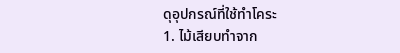ดุอุปกรณ์ที่ใช้ทำโคระ
1. ไม้เสียบทำจาก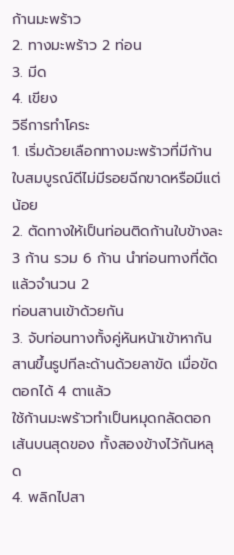ก้านมะพร้าว
2. ทางมะพร้าว 2 ท่อน
3. มีด
4. เขียง
วิธีการทำโคระ
1. เริ่มด้วยเลือกทางมะพร้าวที่มีก้านใบสมบูรณ์ดีไม่มีรอยฉีกขาดหรือมีแต่น้อย
2. ตัดทางให้เป็นท่อนติดก้านใบข้างละ 3 ก้าน รวม 6 ก้าน นำท่อนทางที่ตัดแล้วจำนวน 2
ท่อนสานเข้าด้วยกัน
3. จับท่อนทางทั้งคู่หันหน้าเข้าหากัน สานขึ้นรูปทีละด้านด้วยลาขัด เมื่อขัดตอกได้ 4 ตาแล้ว
ใช้ก้านมะพร้าวทำเป็นหมุดกลัดตอกเส้นบนสุดของ ทั้งสองข้างไว้กันหลุด
4. พลิกไปสา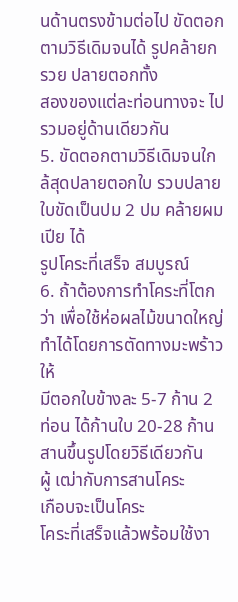นด้านตรงข้ามต่อไป ขัดตอกตามวิธีเดิมจนได้ รูปคล้ายกรวย ปลายตอกทั้ง
สองของแต่ละท่อนทางจะ ไปรวมอยู่ด้านเดียวกัน
5. ขัดตอกตามวิธีเดิมจนใกล้สุดปลายตอกใบ รวบปลายใบขัดเป็นปม 2 ปม คล้ายผมเปีย ได้
รูปโคระที่เสร็จ สมบูรณ์
6. ถ้าต้องการทำโคระที่โตกว่า เพื่อใช้ห่อผลไม้ขนาดใหญ่ ทำได้โดยการตัดทางมะพร้าวให้
มีตอกใบข้างละ 5-7 ก้าน 2 ท่อน ได้ก้านใบ 20-28 ก้าน สานขึ้นรูปโดยวิธีเดียวกัน
ผู้ เฒ่ากับการสานโคระ
เกือบจะเป็นโคระ
โคระที่เสร็จแล้วพร้อมใช้งา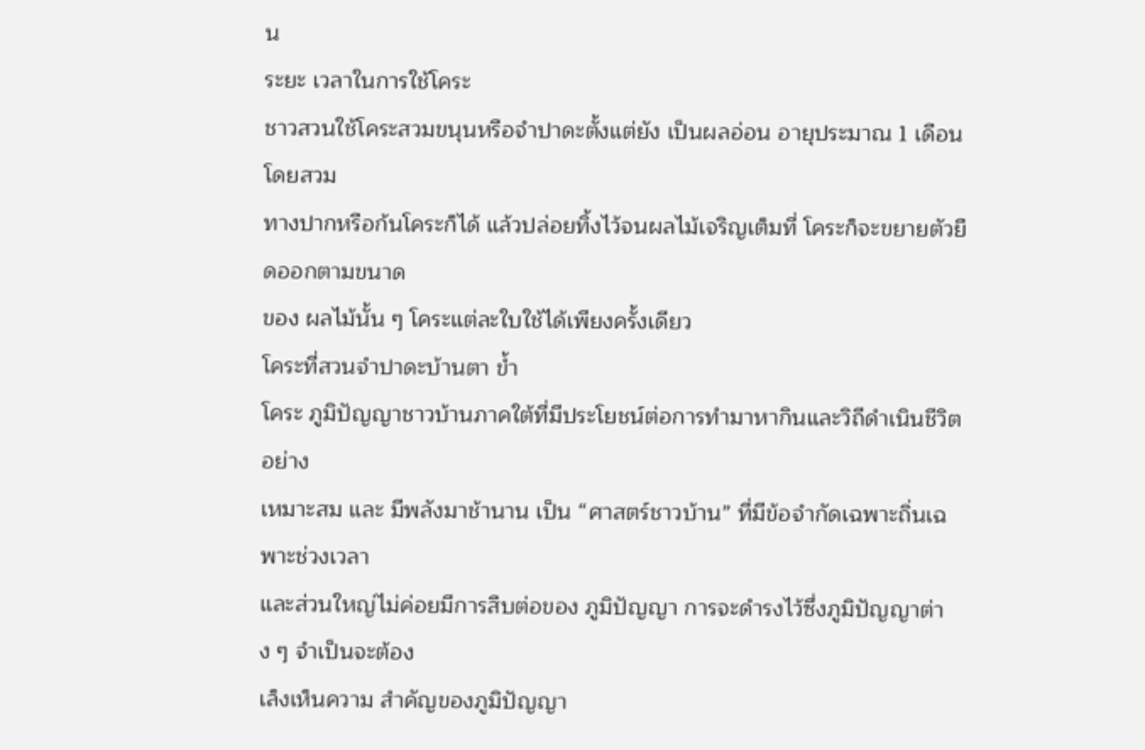น
ระยะ เวลาในการใช้โคระ
ชาวสวนใช้โคระสวมขนุนหรือจำปาดะตั้งแต่ยัง เป็นผลอ่อน อายุประมาณ 1 เดือน โดยสวม
ทางปากหรือก้นโคระก็ได้ แล้วปล่อยทิ้งไว้จนผลไม้เจริญเต็มที่ โคระก็จะขยายตัวยืดออกตามขนาด
ของ ผลไม้นั้น ๆ โคระแต่ละใบใช้ได้เพียงครั้งเดียว
โคระที่สวนจำปาดะบ้านตา ข้ำ
โคระ ภูมิปัญญาชาวบ้านภาคใต้ที่มีประโยชน์ต่อการทำมาหากินและวิถีดำเนินชีวิต อย่าง
เหมาะสม และ มีพลังมาช้านาน เป็น “ศาสตร์ชาวบ้าน” ที่มีข้อจำกัดเฉพาะถิ่นเฉพาะช่วงเวลา
และส่วนใหญ่ไม่ค่อยมีการสืบต่อของ ภูมิปัญญา การจะดำรงไว้ซึ่งภูมิปัญญาต่าง ๆ จำเป็นจะต้อง
เล็งเห็นความ สำคัญของภูมิปัญญา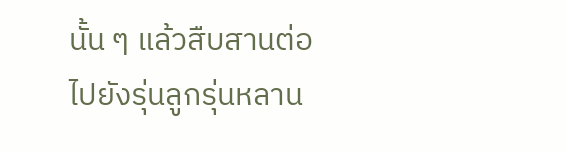นั้น ๆ แล้วสืบสานต่อไปยังรุ่นลูกรุ่นหลาน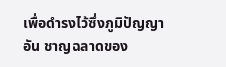เพื่อดำรงไว้ซึ่งภูมิปัญญา
อัน ชาญฉลาดของ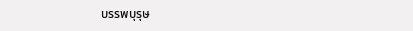บรรพบุรุษ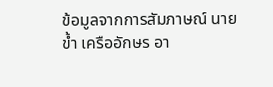ข้อมูลจากการสัมภาษณ์ นายข้ำ เครืออักษร อา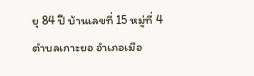ยุ 84 ปี บ้านเลขที่ 15 หมู่ที่ 4
ตำบลเกาะยอ อำเภอเมือ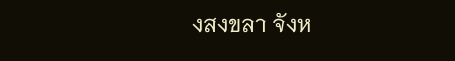งสงขลา จังห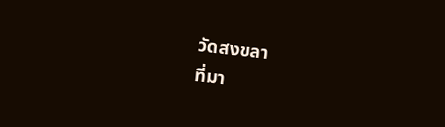วัดสงขลา
ที่มา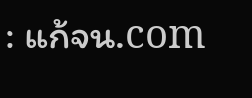: แก้จน.com